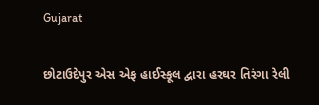Gujarat

છોટાઉદેપુર એસ એફ હાઈસ્કૂલ દ્વારા હરઘર તિરંગા રેલી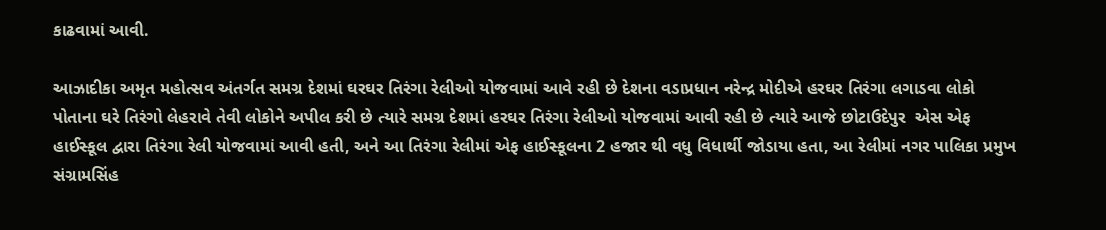કાઢવામાં આવી.

આઝાદીકા અમૃત મહોત્સવ અંતર્ગત સમગ્ર દેશમાં ઘરઘર તિરંગા રેલીઓ યોજવામાં આવે રહી છે દેશના વડાપ્રધાન નરેન્દ્ર મોદીએ હરઘર તિરંગા લગાડવા લોકો પોતાના ઘરે તિરંગો લેહરાવે તેવી લોકોને અપીલ કરી છે ત્યારે સમગ્ર દેશમાં હરઘર તિરંગા રેલીઓ યોજવામાં આવી રહી છે ત્યારે આજે છોટાઉદેપુર  એસ એફ હાઈસ્કૂલ દ્વારા તિરંગા રેલી યોજવામાં આવી હતી, અને આ તિરંગા રેલીમાં એફ હાઈસ્કૂલના 2 હજાર થી વધુ વિધાર્થી જોડાયા હતા, આ રેલીમાં નગર પાલિકા પ્રમુખ સંગ્રામસિંહ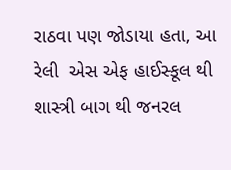રાઠવા પણ જોડાયા હતા, આ રેલી  એસ એફ હાઈસ્કૂલ થી શાસ્ત્રી બાગ થી જનરલ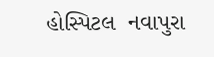હોસ્પિટલ  નવાપુરા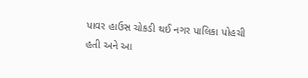પાવર હાઉસ ચોકડી થઈ નગર પાલિકા પોહચી હતી અને આ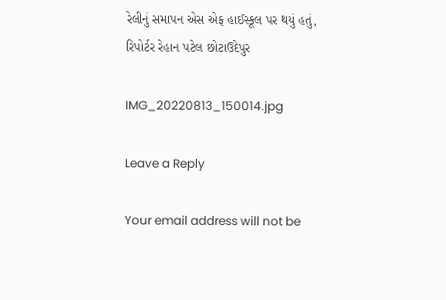રેલીનું સમાપન એસ એફ હાઈસ્કૂલ પર થયું હતું,
રિપોર્ટર રેહાન પટેલ છોટાઉદેપુર

IMG_20220813_150014.jpg

Leave a Reply

Your email address will not be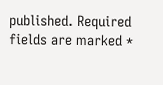published. Required fields are marked *